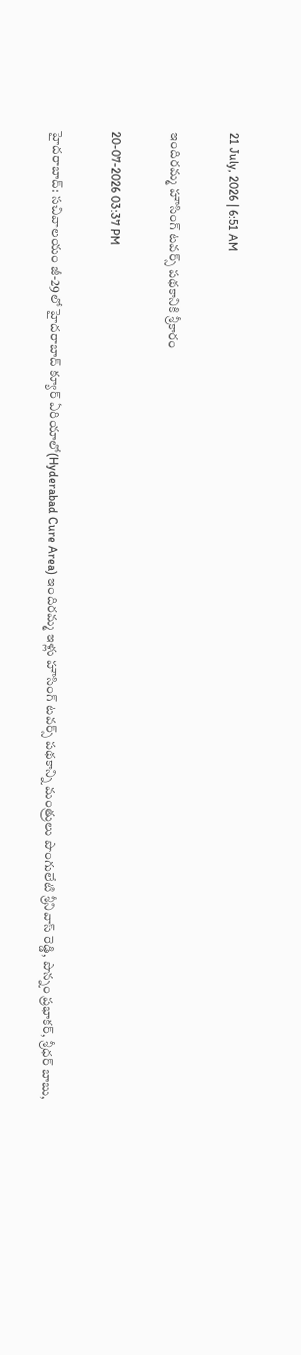21 July, 2026 | 6:51 AM

ఇందిరమ్మ హౌసింగ్ టవర్స్ పథకానికి శ్రీకారం

20-07-2026 03:37 PM

హైదరాబాద్: సచివాలయం జీ-29లో హైదరాబాద్ క్యూర్ ఏరియాలో(Hyderabad Cure Area) ఇందిరమ్మ ఇళ్లు హౌసింగ్ టవర్స్ పథకాన్ని మంత్రులు పొంగులేటి శ్రీనివాస్ రెడ్డి, పొన్నం ప్రభాకర్, శ్రీధర్ బాబు,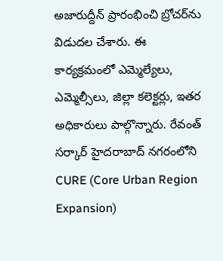అజారుద్దీన్ ప్రారంభించి బ్రోచర్‌ను విడుదల చేశారు. ఈ కార్యక్రమంలో ఎమ్మెల్యేలు, ఎమ్మెల్సీలు, జిల్లా కలెక్టర్లు, ఇతర అధికారులు పాల్గొన్నారు. రేవంత్ సర్కార్ హైదరాబాద్ నగరంలోని CURE (Core Urban Region Expansion)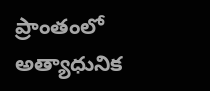ప్రాంతంలో అత్యాధునిక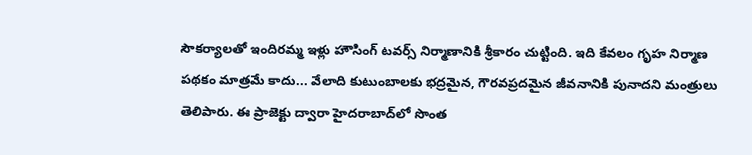సౌకర్యాలతో ఇందిరమ్మ ఇళ్లు హౌసింగ్ టవర్స్ నిర్మాణానికి శ్రీకారం చుట్టింది. ఇది కేవలం గృహ నిర్మాణ పథకం మాత్రమే కాదు... వేలాది కుటుంబాలకు భద్రమైన, గౌరవప్రదమైన జీవనానికి పునాదని మంత్రులు తెలిపారు. ఈ ప్రాజెక్టు ద్వారా హైదరాబాద్‌లో సొంత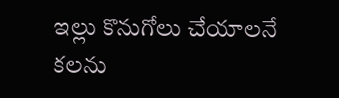ఇల్లు కొనుగోలు చేయాలనే కలను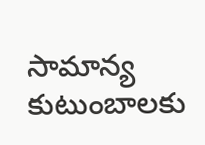సామాన్య కుటుంబాలకు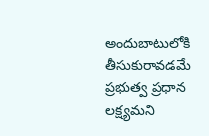అందుబాటులోకి తీసుకురావడమే ప్రభుత్వ ప్రధాన లక్ష్యమని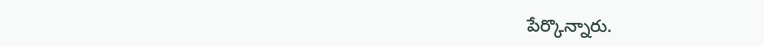పేర్కొన్నారు.